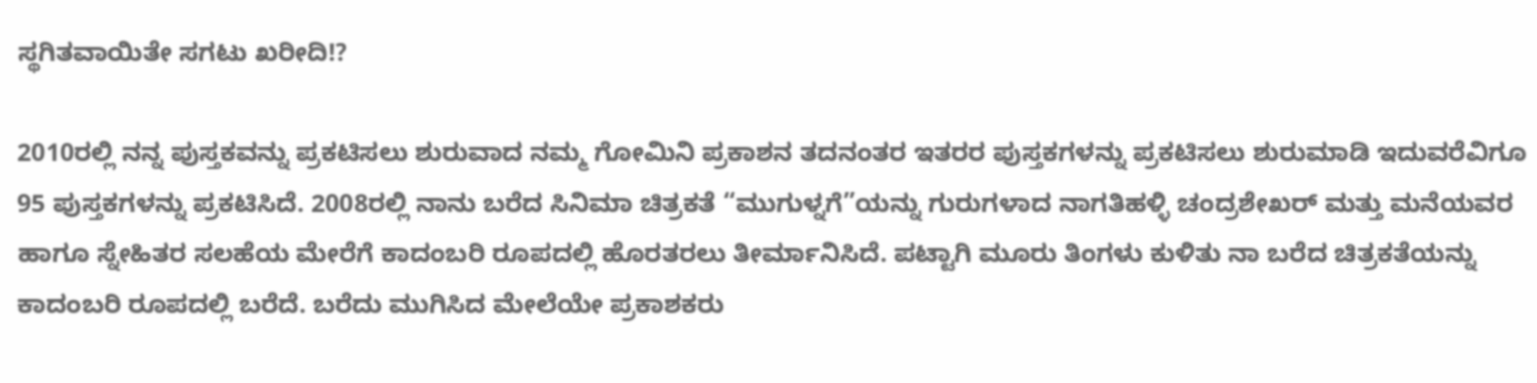ಸ್ಥಗಿತವಾಯಿತೇ ಸಗಟು ಖರೀದಿ!?

2010ರಲ್ಲಿ ನನ್ನ ಪುಸ್ತಕವನ್ನು ಪ್ರಕಟಿಸಲು ಶುರುವಾದ ನಮ್ಮ ಗೋಮಿನಿ ಪ್ರಕಾಶನ ತದನಂತರ ಇತರರ ಪುಸ್ತಕಗಳನ್ನು ಪ್ರಕಟಿಸಲು ಶುರುಮಾಡಿ ಇದುವರೆವಿಗೂ 95 ಪುಸ್ತಕಗಳನ್ನು ಪ್ರಕಟಿಸಿದೆ. 2008ರಲ್ಲಿ ನಾನು ಬರೆದ ಸಿನಿಮಾ ಚಿತ್ರಕತೆ “ಮುಗುಳ್ನಗೆ”ಯನ್ನು ಗುರುಗಳಾದ ನಾಗತಿಹಳ್ಳಿ ಚಂದ್ರಶೇಖರ್‌ ಮತ್ತು ಮನೆಯವರ ಹಾಗೂ ಸ್ನೇಹಿತರ ಸಲಹೆಯ ಮೇರೆಗೆ ಕಾದಂಬರಿ ರೂಪದಲ್ಲಿ ಹೊರತರಲು ತೀರ್ಮಾನಿಸಿದೆ. ಪಟ್ಟಾಗಿ ಮೂರು ತಿಂಗಳು ಕುಳಿತು ನಾ ಬರೆದ ಚಿತ್ರಕತೆಯನ್ನು ಕಾದಂಬರಿ ರೂಪದಲ್ಲಿ ಬರೆದೆ. ಬರೆದು ಮುಗಿಸಿದ ಮೇಲೆಯೇ ಪ್ರಕಾಶಕರು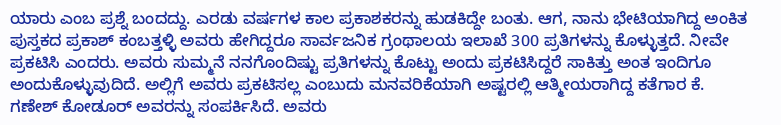ಯಾರು ಎಂಬ ಪ್ರಶ್ನೆ ಬಂದದ್ದು. ಎರಡು ವರ್ಷಗಳ ಕಾಲ ಪ್ರಕಾಶಕರನ್ನು ಹುಡಕಿದ್ದೇ ಬಂತು. ಆಗ, ನಾನು ಭೇಟಿಯಾಗಿದ್ದ ಅಂಕಿತ ಪುಸ್ತಕದ ಪ್ರಕಾಶ್‌ ಕಂಬತ್ತಳ್ಳಿ ಅವರು ಹೇಗಿದ್ದರೂ ಸಾರ್ವಜನಿಕ ಗ್ರಂಥಾಲಯ ಇಲಾಖೆ 300 ಪ್ರತಿಗಳನ್ನು ಕೊಳ್ಳುತ್ತದೆ. ನೀವೇ ಪ್ರಕಟಿಸಿ ಎಂದರು. ಅವರು ಸುಮ್ಮನೆ ನನಗೊಂದಿಷ್ಟು ಪ್ರತಿಗಳನ್ನು ಕೊಟ್ಟು ಅಂದು ಪ್ರಕಟಿಸಿದ್ದರೆ ಸಾಕಿತ್ತು ಅಂತ ಇಂದಿಗೂ ಅಂದುಕೊಳ್ಳುವುದಿದೆ. ಅಲ್ಲಿಗೆ ಅವರು ಪ್ರಕಟಿಸಲ್ಲ ಎಂಬುದು ಮನವರಿಕೆಯಾಗಿ ಅಷ್ಟರಲ್ಲಿ ಆತ್ಮೀಯರಾಗಿದ್ದ ಕತೆಗಾರ ಕೆ. ಗಣೇಶ್‌ ಕೋಡೂರ್‌ ಅವರನ್ನು ಸಂಪರ್ಕಿಸಿದೆ. ಅವರು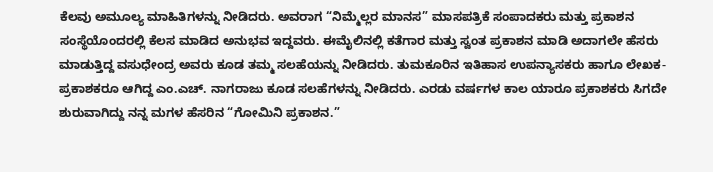ಕೆಲವು ಅಮೂಲ್ಯ ಮಾಹಿತಿಗಳನ್ನು ನೀಡಿದರು. ಅವರಾಗ “ನಿಮ್ಮೆಲ್ಲರ ಮಾನಸ” ಮಾಸಪತ್ರಿಕೆ ಸಂಪಾದಕರು ಮತ್ತು ಪ್ರಕಾಶನ ಸಂಸ್ಥೆಯೊಂದರಲ್ಲಿ ಕೆಲಸ ಮಾಡಿದ ಅನುಭವ ಇದ್ದವರು. ಈಮೈಲಿನಲ್ಲಿ ಕತೆಗಾರ ಮತ್ತು ಸ್ವಂತ ಪ್ರಕಾಶನ ಮಾಡಿ ಅದಾಗಲೇ ಹೆಸರು ಮಾಡುತ್ತಿದ್ದ ವಸುಧೇಂದ್ರ ಅವರು ಕೂಡ ತಮ್ಮ ಸಲಹೆಯನ್ನು ನೀಡಿದರು. ತುಮಕೂರಿನ ಇತಿಹಾಸ ಉಪನ್ಯಾಸಕರು ಹಾಗೂ ಲೇಖಕ-ಪ್ರಕಾಶಕರೂ ಆಗಿದ್ದ ಎಂ.ಎಚ್. ನಾಗರಾಜು ಕೂಡ ಸಲಹೆಗಳನ್ನು ನೀಡಿದರು. ಎರಡು ವರ್ಷಗಳ ಕಾಲ ಯಾರೂ ಪ್ರಕಾಶಕರು ಸಿಗದೇ ಶುರುವಾಗಿದ್ದು ನನ್ನ ಮಗಳ ಹೆಸರಿನ “ಗೋಮಿನಿ ಪ್ರಕಾಶನ.”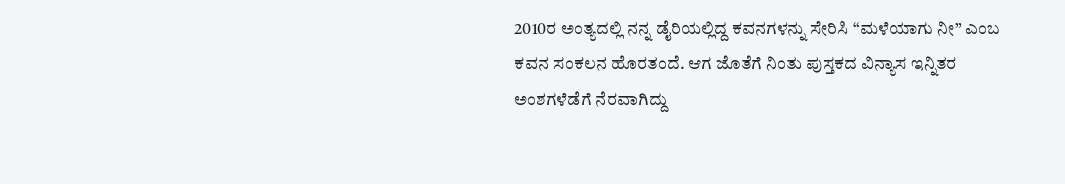2010ರ ಅಂತ್ಯದಲ್ಲಿ ನನ್ನ ಡೈರಿಯಲ್ಲಿದ್ದ ಕವನಗಳನ್ನು ಸೇರಿಸಿ “ಮಳೆಯಾಗು ನೀ” ಎಂಬ ಕವನ ಸಂಕಲನ ಹೊರತಂದೆ. ಆಗ ಜೊತೆಗೆ ನಿಂತು ಪುಸ್ತಕದ ವಿನ್ಯಾಸ ಇನ್ನಿತರ ಅಂಶಗಳೆಡೆಗೆ ನೆರವಾಗಿದ್ದು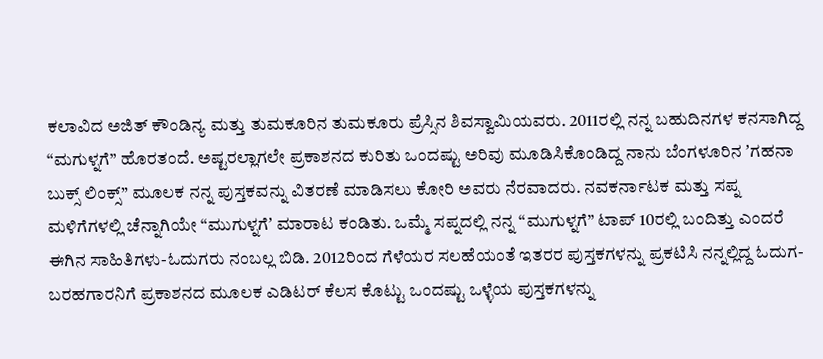ಕಲಾವಿದ ಅಜಿತ್‌ ಕೌಂಡಿನ್ಯ ಮತ್ತು ತುಮಕೂರಿನ ತುಮಕೂರು ಪ್ರೆಸ್ಸಿನ ಶಿವಸ್ವಾಮಿಯವರು. 2011ರಲ್ಲಿ ನನ್ನ ಬಹುದಿನಗಳ ಕನಸಾಗಿದ್ದ “ಮಗುಳ್ನಗೆ” ಹೊರತಂದೆ. ಅಷ್ಟರಲ್ಲಾಗಲೇ ಪ್ರಕಾಶನದ ಕುರಿತು ಒಂದಷ್ಟು ಅರಿವು ಮೂಡಿಸಿಕೊಂಡಿದ್ದ ನಾನು ಬೆಂಗಳೂರಿನ ʼಗಹನಾ ಬುಕ್ಸ್‌ ಲಿಂಕ್ಸ್” ಮೂಲಕ ನನ್ನ ಪುಸ್ತಕವನ್ನು ವಿತರಣೆ ಮಾಡಿಸಲು ಕೋರಿ ಅವರು ನೆರವಾದರು. ನವಕರ್ನಾಟಕ ಮತ್ತು ಸಪ್ನ ಮಳಿಗೆಗಳಲ್ಲಿ ಚೆನ್ನಾಗಿಯೇ “ಮುಗುಳ್ನಗೆʼ ಮಾರಾಟ ಕಂಡಿತು. ಒಮ್ಮೆ ಸಪ್ನದಲ್ಲಿ ನನ್ನ “ಮುಗುಳ್ನಗೆ” ಟಾಪ್‌ 10ರಲ್ಲಿ ಬಂದಿತ್ತು ಎಂದರೆ ಈಗಿನ ಸಾಹಿತಿಗಳು-ಓದುಗರು ನಂಬಲ್ಲ ಬಿಡಿ. 2012ರಿಂದ ಗೆಳೆಯರ ಸಲಹೆಯಂತೆ ಇತರರ ಪುಸ್ತಕಗಳನ್ನು ಪ್ರಕಟಿಸಿ ನನ್ನಲ್ಲಿದ್ದ ಓದುಗ-ಬರಹಗಾರನಿಗೆ ಪ್ರಕಾಶನದ ಮೂಲಕ ಎಡಿಟರ್‌ ಕೆಲಸ ಕೊಟ್ಟು ಒಂದಷ್ಟು ಒಳ್ಳೆಯ ಪುಸ್ತಕಗಳನ್ನು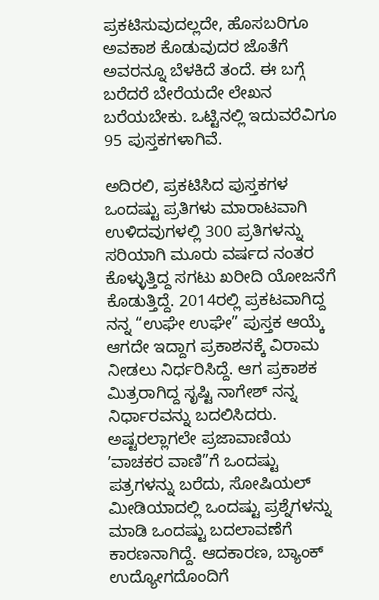ಪ್ರಕಟಿಸುವುದಲ್ಲದೇ, ಹೊಸಬರಿಗೂ ಅವಕಾಶ ಕೊಡುವುದರ ಜೊತೆಗೆ ಅವರನ್ನೂ ಬೆಳಕಿದೆ ತಂದೆ. ಈ ಬಗ್ಗೆ ಬರೆದರೆ ಬೇರೆಯದೇ ಲೇಖನ ಬರೆಯಬೇಕು. ಒಟ್ಟಿನಲ್ಲಿ ಇದುವರೆವಿಗೂ 95 ಪುಸ್ತಕಗಳಾಗಿವೆ.

ಅದಿರಲಿ, ಪ್ರಕಟಿಸಿದ ಪುಸ್ತಕಗಳ ಒಂದಷ್ಟು ಪ್ರತಿಗಳು ಮಾರಾಟವಾಗಿ ಉಳಿದವುಗಳಲ್ಲಿ 300 ಪ್ರತಿಗಳನ್ನು ಸರಿಯಾಗಿ ಮೂರು ವರ್ಷದ ನಂತರ ಕೊಳ್ಳುತ್ತಿದ್ದ ಸಗಟು ಖರೀದಿ ಯೋಜನೆಗೆ ಕೊಡುತ್ತಿದ್ದೆ. 2014ರಲ್ಲಿ ಪ್ರಕಟವಾಗಿದ್ದ ನನ್ನ “ಉಘೇ ಉಘೇ” ಪುಸ್ತಕ ಆಯ್ಕೆ ಆಗದೇ ಇದ್ದಾಗ ಪ್ರಕಾಶನಕ್ಕೆ ವಿರಾಮ ನೀಡಲು ನಿರ್ಧರಿಸಿದ್ದೆ. ಆಗ ಪ್ರಕಾಶಕ ಮಿತ್ರರಾಗಿದ್ದ ಸೃಷ್ಟಿ ನಾಗೇಶ್‌ ನನ್ನ ನಿರ್ಧಾರವನ್ನು ಬದಲಿಸಿದರು. ಅಷ್ಟರಲ್ಲಾಗಲೇ ಪ್ರಜಾವಾಣಿಯ ʼವಾಚಕರ ವಾಣಿ”ಗೆ ಒಂದಷ್ಟು ಪತ್ರಗಳನ್ನು ಬರೆದು, ಸೋಷಿಯಲ್‌ ಮೀಡಿಯಾದಲ್ಲಿ ಒಂದಷ್ಟು ಪ್ರಶ್ನೆಗಳನ್ನು ಮಾಡಿ ಒಂದಷ್ಟು ಬದಲಾವಣೆಗೆ ಕಾರಣನಾಗಿದ್ದೆ. ಆದಕಾರಣ, ಬ್ಯಾಂಕ್‌ ಉದ್ಯೋಗದೊಂದಿಗೆ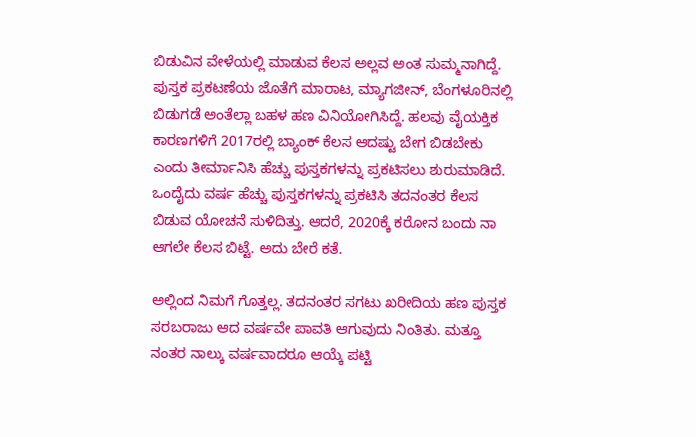ಬಿಡುವಿನ ವೇಳೆಯಲ್ಲಿ ಮಾಡುವ ಕೆಲಸ ಅಲ್ಲವ ಅಂತ ಸುಮ್ಮನಾಗಿದ್ದೆ. ಪುಸ್ತಕ ಪ್ರಕಟಣೆಯ ಜೊತೆಗೆ ಮಾರಾಟ, ಮ್ಯಾಗಜೀನ್‌, ಬೆಂಗಳೂರಿನಲ್ಲಿ ಬಿಡುಗಡೆ ಅಂತೆಲ್ಲಾ ಬಹಳ ಹಣ ವಿನಿಯೋಗಿಸಿದ್ದೆ. ಹಲವು ವೈಯಕ್ತಿಕ ಕಾರಣಗಳಿಗೆ 2017ರಲ್ಲಿ ಬ್ಯಾಂಕ್‌ ಕೆಲಸ ಆದಷ್ಟು ಬೇಗ ಬಿಡಬೇಕು ಎಂದು ತೀರ್ಮಾನಿಸಿ ಹೆಚ್ಚು ಪುಸ್ತಕಗಳನ್ನು ಪ್ರಕಟಿಸಲು ಶುರುಮಾಡಿದೆ. ಒಂದೈದು ವರ್ಷ ಹೆಚ್ಚು ಪುಸ್ತಕಗಳನ್ನು ಪ್ರಕಟಿಸಿ ತದನಂತರ ಕೆಲಸ ಬಿಡುವ ಯೋಚನೆ ಸುಳಿದಿತ್ತು. ಆದರೆ, 2020ಕ್ಕೆ ಕರೋನ ಬಂದು ನಾ ಆಗಲೇ ಕೆಲಸ ಬಿಟ್ಟೆ. ಅದು ಬೇರೆ ಕತೆ.

ಅಲ್ಲಿಂದ ನಿಮಗೆ ಗೊತ್ತಲ್ಲ. ತದನಂತರ ಸಗಟು ಖರೀದಿಯ ಹಣ ಪುಸ್ತಕ ಸರಬರಾಜು ಆದ ವರ್ಷವೇ ಪಾವತಿ ಆಗುವುದು ನಿಂತಿತು. ಮತ್ತೂ ನಂತರ ನಾಲ್ಕು ವರ್ಷವಾದರೂ ಆಯ್ಕೆ ಪಟ್ಟಿ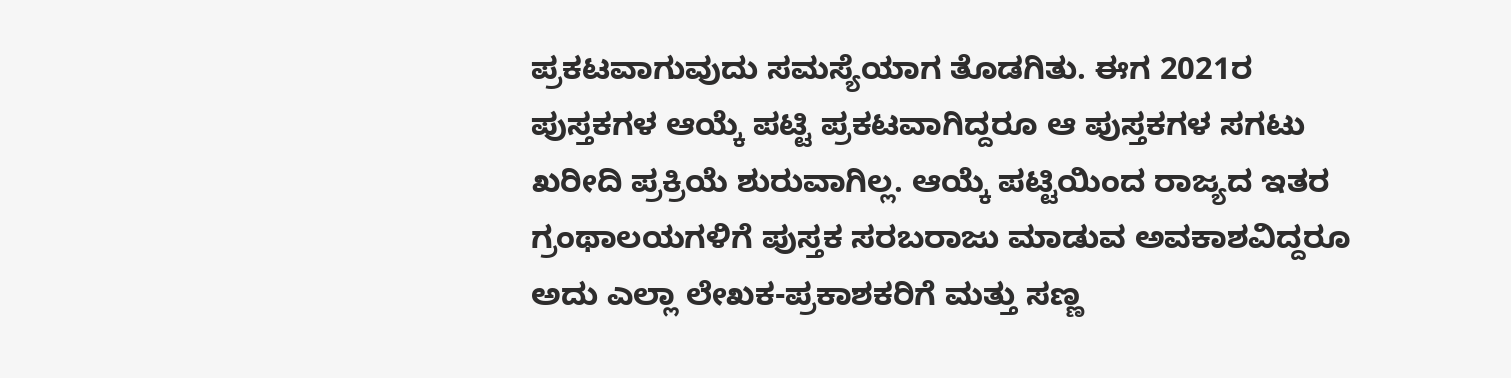ಪ್ರಕಟವಾಗುವುದು ಸಮಸ್ಯೆಯಾಗ ತೊಡಗಿತು. ಈಗ 2021ರ ಪುಸ್ತಕಗಳ ಆಯ್ಕೆ ಪಟ್ಟಿ ಪ್ರಕಟವಾಗಿದ್ದರೂ ಆ ಪುಸ್ತಕಗಳ ಸಗಟು ಖರೀದಿ ಪ್ರಕ್ರಿಯೆ ಶುರುವಾಗಿಲ್ಲ. ಆಯ್ಕೆ ಪಟ್ಟಿಯಿಂದ ರಾಜ್ಯದ ಇತರ ಗ್ರಂಥಾಲಯಗಳಿಗೆ ಪುಸ್ತಕ ಸರಬರಾಜು ಮಾಡುವ ಅವಕಾಶವಿದ್ದರೂ ಅದು ಎಲ್ಲಾ ಲೇಖಕ-ಪ್ರಕಾಶಕರಿಗೆ ಮತ್ತು ಸಣ್ಣ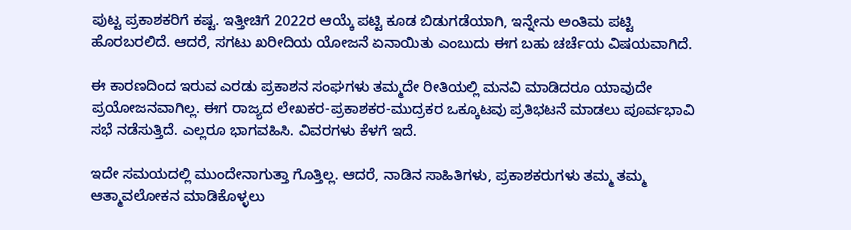ಪುಟ್ಟ ಪ್ರಕಾಶಕರಿಗೆ ಕಷ್ಟ. ಇತ್ತೀಚಿಗೆ 2022ರ ಆಯ್ಕೆ ಪಟ್ಟಿ ಕೂಡ ಬಿಡುಗಡೆಯಾಗಿ, ಇನ್ನೇನು ಅಂತಿಮ ಪಟ್ಟಿ ಹೊರಬರಲಿದೆ. ಆದರೆ, ಸಗಟು ಖರೀದಿಯ ಯೋಜನೆ ಏನಾಯಿತು ಎಂಬುದು ಈಗ ಬಹು ಚರ್ಚೆಯ ವಿಷಯವಾಗಿದೆ.

ಈ ಕಾರಣದಿಂದ ಇರುವ ಎರಡು ಪ್ರಕಾಶನ ಸಂಘಗಳು ತಮ್ಮದೇ ರೀತಿಯಲ್ಲಿ ಮನವಿ ಮಾಡಿದರೂ ಯಾವುದೇ ಪ್ರಯೋಜನವಾಗಿಲ್ಲ. ಈಗ ರಾಜ್ಯದ ಲೇಖಕರ-ಪ್ರಕಾಶಕರ-ಮುದ್ರಕರ ಒಕ್ಕೂಟವು ಪ್ರತಿಭಟನೆ ಮಾಡಲು ಪೂರ್ವಭಾವಿ ಸಭೆ ನಡೆಸುತ್ತಿದೆ. ಎಲ್ಲರೂ ಭಾಗವಹಿಸಿ. ವಿವರಗಳು ಕೆಳಗೆ ಇದೆ.

ಇದೇ ಸಮಯದಲ್ಲಿ ಮುಂದೇನಾಗುತ್ತಾ ಗೊತ್ತಿಲ್ಲ. ಆದರೆ, ನಾಡಿನ ಸಾಹಿತಿಗಳು, ಪ್ರಕಾಶಕರುಗಳು ತಮ್ಮ ತಮ್ಮ ಆತ್ಮಾವಲೋಕನ ಮಾಡಿಕೊಳ್ಳಲು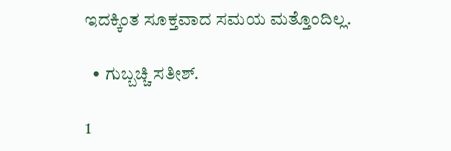ಇದಕ್ಕಿಂತ ಸೂಕ್ತವಾದ ಸಮಯ ಮತ್ತೊಂದಿಲ್ಲ.

  • ಗುಬ್ಬಚ್ಚಿ ಸತೀಶ್.

1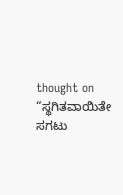thought on “ಸ್ಥಗಿತವಾಯಿತೇ ಸಗಟು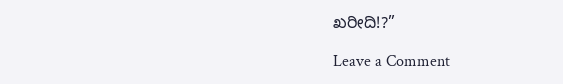ಖರೀದಿ!?”

Leave a Comment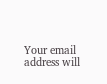Your email address will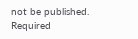not be published. Required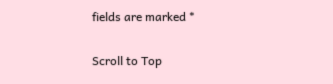fields are marked *

Scroll to Top